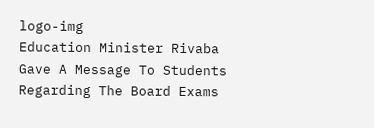logo-img
Education Minister Rivaba Gave A Message To Students Regarding The Board Exams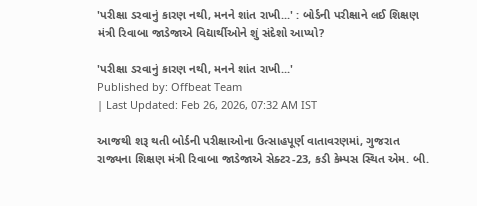'પરીક્ષા ડરવાનું કારણ નથી, મનને શાંત રાખી...' : બોર્ડની પરીક્ષાને લઈ શિક્ષણ મંત્રી રિવાબા જાડેજાએ વિદ્યાર્થીઓને શું સંદેશો આપ્યો?

'પરીક્ષા ડરવાનું કારણ નથી, મનને શાંત રાખી...'
Published by: Offbeat Team
| Last Updated: Feb 26, 2026, 07:32 AM IST

આજથી શરૂ થતી બોર્ડની પરીક્ષાઓના ઉત્સાહપૂર્ણ વાતાવરણમાં, ગુજરાત રાજ્યના શિક્ષણ મંત્રી રિવાબા જાડેજાએ સેક્ટર-23, કડી કેમ્પસ સ્થિત એમ. બી.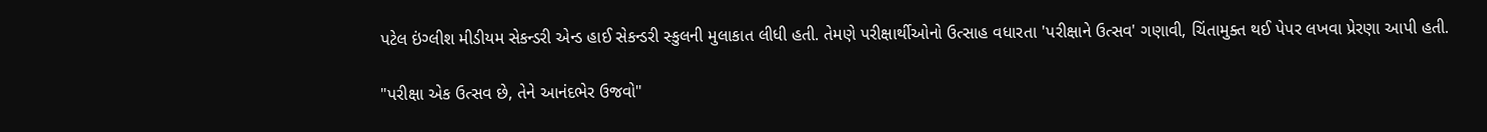પટેલ ઇંગ્લીશ મીડીયમ સેકન્ડરી એન્ડ હાઈ સેકન્ડરી સ્કુલની મુલાકાત લીધી હતી. તેમણે પરીક્ષાર્થીઓનો ઉત્સાહ વધારતા 'પરીક્ષાને ઉત્સવ' ગણાવી, ચિંતામુક્ત થઈ પેપર લખવા પ્રેરણા આપી હતી.

"પરીક્ષા એક ઉત્સવ છે, તેને આનંદભેર ઉજવો"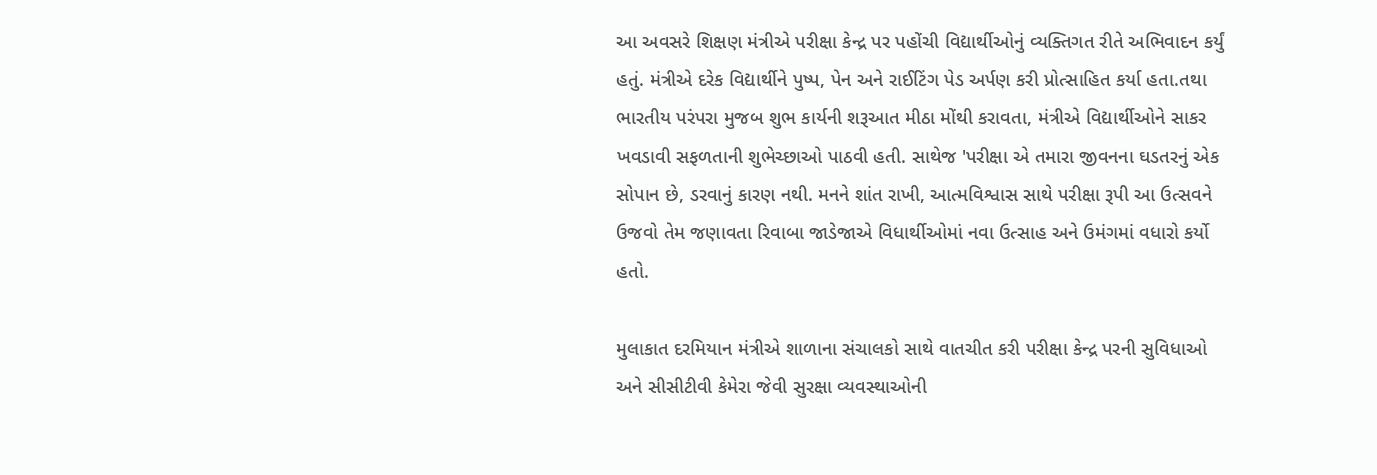આ અવસરે શિક્ષણ મંત્રીએ પરીક્ષા કેન્દ્ર પર પહોંચી વિદ્યાર્થીઓનું વ્યક્તિગત રીતે અભિવાદન કર્યું હતું. મંત્રીએ દરેક વિદ્યાર્થીને પુષ્પ, પેન અને રાઈટિંગ પેડ અર્પણ કરી પ્રોત્સાહિત કર્યા હતા.તથા ભારતીય પરંપરા મુજબ શુભ કાર્યની શરૂઆત મીઠા મોંથી કરાવતા, મંત્રીએ વિદ્યાર્થીઓને સાકર ખવડાવી સફળતાની શુભેચ્છાઓ પાઠવી હતી. સાથેજ 'પરીક્ષા એ તમારા જીવનના ઘડતરનું એક સોપાન છે, ડરવાનું કારણ નથી. મનને શાંત રાખી, આત્મવિશ્વાસ સાથે પરીક્ષા રૂપી આ ઉત્સવને ઉજવો તેમ જણાવતા રિવાબા જાડેજાએ વિધાર્થીઓમાં નવા ઉત્સાહ અને ઉમંગમાં વધારો કર્યો હતો.

મુલાકાત દરમિયાન મંત્રીએ શાળાના સંચાલકો સાથે વાતચીત કરી પરીક્ષા કેન્દ્ર પરની સુવિધાઓ અને સીસીટીવી કેમેરા જેવી સુરક્ષા વ્યવસ્થાઓની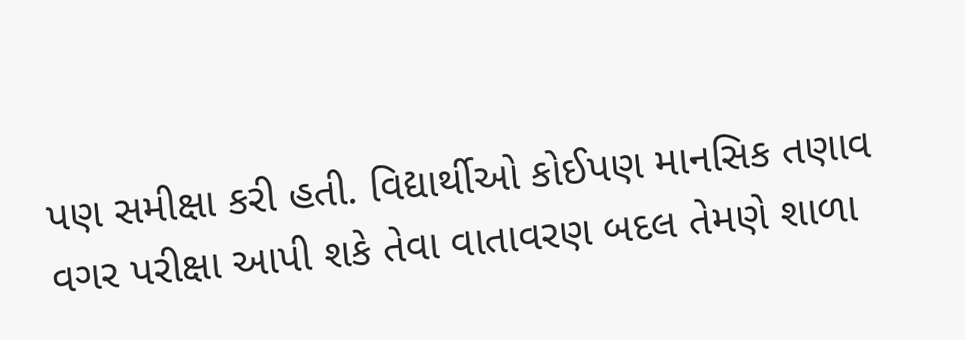પણ સમીક્ષા કરી હતી. વિદ્યાર્થીઓ કોઈપણ માનસિક તણાવ વગર પરીક્ષા આપી શકે તેવા વાતાવરણ બદલ તેમણે શાળા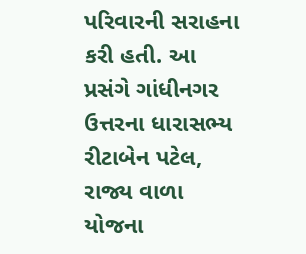પરિવારની સરાહના કરી હતી. આ પ્રસંગે ગાંધીનગર ઉત્તરના ધારાસભ્ય રીટાબેન પટેલ, રાજ્ય વાળા યોજના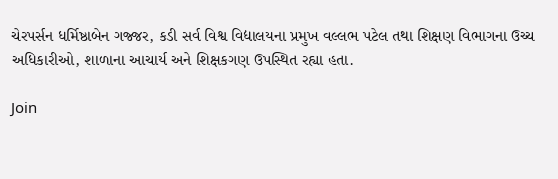ચેરપર્સન ધર્મિષ્ઠાબેન ગજ્જર, કડી સર્વ વિશ્વ વિદ્યાલયના પ્રમુખ વલ્લભ પટેલ તથા શિક્ષણ વિભાગના ઉચ્ચ અધિકારીઓ, શાળાના આચાર્ય અને શિક્ષકગણ ઉપસ્થિત રહ્યા હતા.

Join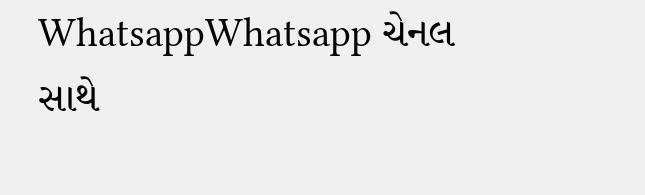WhatsappWhatsapp ચેનલ સાથે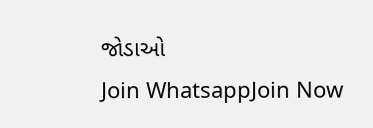જોડાઓ
Join WhatsappJoin Now